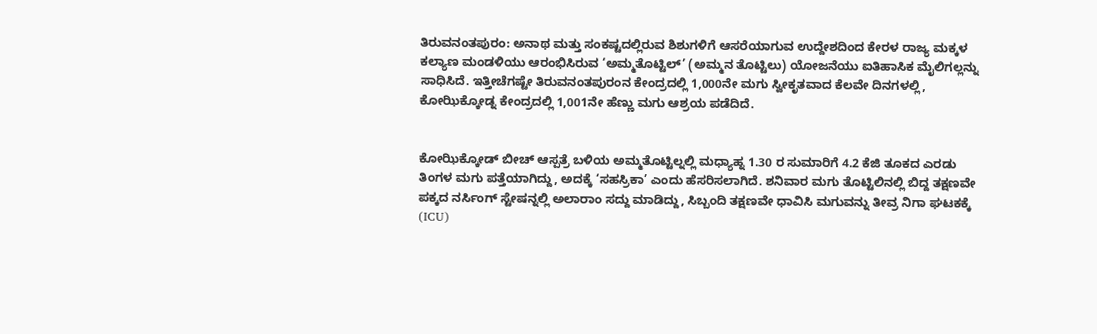ತಿರುವನಂತಪುರಂ: ಅನಾಥ ಮತ್ತು ಸಂಕಷ್ಟದಲ್ಲಿರುವ ಶಿಶುಗಳಿಗೆ ಆಸರೆಯಾಗುವ ಉದ್ದೇಶದಿಂದ ಕೇರಳ ರಾಜ್ಯ ಮಕ್ಕಳ ಕಲ್ಯಾಣ ಮಂಡಳಿಯು ಆರಂಭಿಸಿರುವ ‘ಅಮ್ಮತೊಟ್ಟಿಲ್’ (ಅಮ್ಮನ ತೊಟ್ಟಿಲು) ಯೋಜನೆಯು ಐತಿಹಾಸಿಕ ಮೈಲಿಗಲ್ಲನ್ನು ಸಾಧಿಸಿದೆ. ಇತ್ತೀಚೆಗಷ್ಟೇ ತಿರುವನಂತಪುರಂನ ಕೇಂದ್ರದಲ್ಲಿ 1,000ನೇ ಮಗು ಸ್ವೀಕೃತವಾದ ಕೆಲವೇ ದಿನಗಳಲ್ಲಿ, ಕೋಝಿಕ್ಕೋಡ್ನ ಕೇಂದ್ರದಲ್ಲಿ 1,001ನೇ ಹೆಣ್ಣು ಮಗು ಆಶ್ರಯ ಪಡೆದಿದೆ.


ಕೋಝಿಕ್ಕೋಡ್ ಬೀಚ್ ಆಸ್ಪತ್ರೆ ಬಳಿಯ ಅಮ್ಮತೊಟ್ಟಿಲ್ನಲ್ಲಿ ಮಧ್ಯಾಹ್ನ 1.30 ರ ಸುಮಾರಿಗೆ 4.2 ಕೆಜಿ ತೂಕದ ಎರಡು ತಿಂಗಳ ಮಗು ಪತ್ತೆಯಾಗಿದ್ದು, ಅದಕ್ಕೆ ‘ಸಹಸ್ರಿಕಾ’ ಎಂದು ಹೆಸರಿಸಲಾಗಿದೆ. ಶನಿವಾರ ಮಗು ತೊಟ್ಟಿಲಿನಲ್ಲಿ ಬಿದ್ದ ತಕ್ಷಣವೇ ಪಕ್ಕದ ನರ್ಸಿಂಗ್ ಸ್ಟೇಷನ್ನಲ್ಲಿ ಅಲಾರಾಂ ಸದ್ದು ಮಾಡಿದ್ದು, ಸಿಬ್ಬಂದಿ ತಕ್ಷಣವೇ ಧಾವಿಸಿ ಮಗುವನ್ನು ತೀವ್ರ ನಿಗಾ ಘಟಕಕ್ಕೆ (ICU)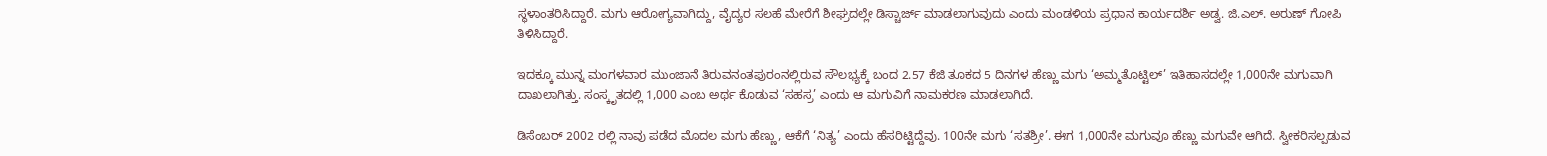ಸ್ಥಳಾಂತರಿಸಿದ್ದಾರೆ. ಮಗು ಆರೋಗ್ಯವಾಗಿದ್ದು, ವೈದ್ಯರ ಸಲಹೆ ಮೇರೆಗೆ ಶೀಘ್ರದಲ್ಲೇ ಡಿಸ್ಚಾರ್ಜ್ ಮಾಡಲಾಗುವುದು ಎಂದು ಮಂಡಳಿಯ ಪ್ರಧಾನ ಕಾರ್ಯದರ್ಶಿ ಅಡ್ವ. ಜಿ.ಎಲ್. ಅರುಣ್ ಗೋಪಿ ತಿಳಿಸಿದ್ದಾರೆ.

ಇದಕ್ಕೂ ಮುನ್ನ ಮಂಗಳವಾರ ಮುಂಜಾನೆ ತಿರುವನಂತಪುರಂನಲ್ಲಿರುವ ಸೌಲಭ್ಯಕ್ಕೆ ಬಂದ 2.57 ಕೆಜಿ ತೂಕದ 5 ದಿನಗಳ ಹೆಣ್ಣು ಮಗು ‘ಅಮ್ಮತೊಟ್ಟಿಲ್’ ಇತಿಹಾಸದಲ್ಲೇ 1,000ನೇ ಮಗುವಾಗಿ ದಾಖಲಾಗಿತ್ತು. ಸಂಸ್ಕೃತದಲ್ಲಿ 1,000 ಎಂಬ ಅರ್ಥ ಕೊಡುವ ‘ಸಹಸ್ರ’ ಎಂದು ಆ ಮಗುವಿಗೆ ನಾಮಕರಣ ಮಾಡಲಾಗಿದೆ.

ಡಿಸೆಂಬರ್ 2002 ರಲ್ಲಿ ನಾವು ಪಡೆದ ಮೊದಲ ಮಗು ಹೆಣ್ಣು, ಆಕೆಗೆ ‘ನಿತ್ಯ’ ಎಂದು ಹೆಸರಿಟ್ಟಿದ್ದೆವು. 100ನೇ ಮಗು ‘ಸತಶ್ರೀ’. ಈಗ 1,000ನೇ ಮಗುವೂ ಹೆಣ್ಣು ಮಗುವೇ ಆಗಿದೆ. ಸ್ವೀಕರಿಸಲ್ಪಡುವ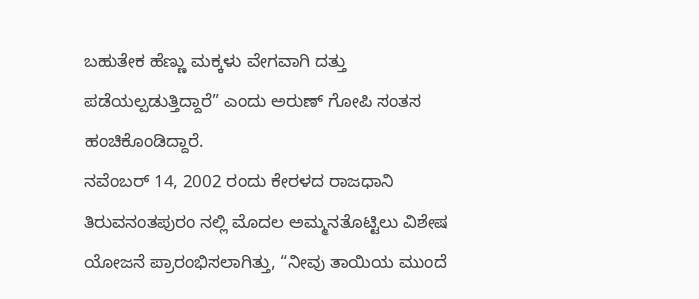ಬಹುತೇಕ ಹೆಣ್ಣು ಮಕ್ಕಳು ವೇಗವಾಗಿ ದತ್ತು ಪಡೆಯಲ್ಪಡುತ್ತಿದ್ದಾರೆ” ಎಂದು ಅರುಣ್ ಗೋಪಿ ಸಂತಸ ಹಂಚಿಕೊಂಡಿದ್ದಾರೆ.
ನವೆಂಬರ್ 14, 2002 ರಂದು ಕೇರಳದ ರಾಜಧಾನಿ ತಿರುವನಂತಪುರಂ ನಲ್ಲಿ ಮೊದಲ ಅಮ್ಮನತೊಟ್ಟಿಲು ವಿಶೇಷ ಯೋಜನೆ ಪ್ರಾರಂಭಿಸಲಾಗಿತ್ತು, “ನೀವು ತಾಯಿಯ ಮುಂದೆ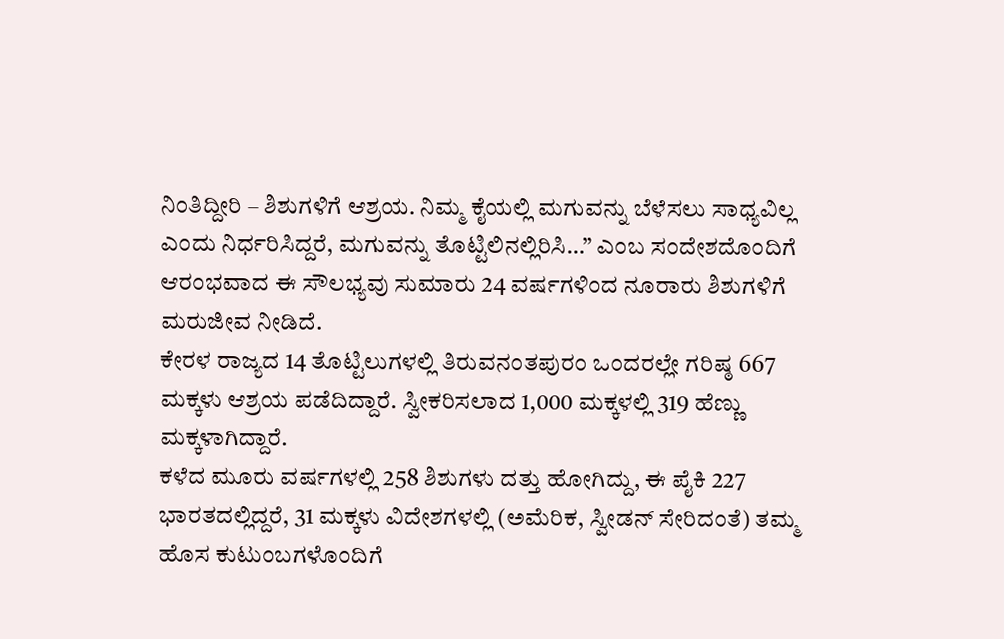ನಿಂತಿದ್ದೀರಿ – ಶಿಶುಗಳಿಗೆ ಆಶ್ರಯ. ನಿಮ್ಮ ಕೈಯಲ್ಲಿ ಮಗುವನ್ನು ಬೆಳೆಸಲು ಸಾಧ್ಯವಿಲ್ಲ ಎಂದು ನಿರ್ಧರಿಸಿದ್ದರೆ, ಮಗುವನ್ನು ತೊಟ್ಟಿಲಿನಲ್ಲಿರಿಸಿ…” ಎಂಬ ಸಂದೇಶದೊಂದಿಗೆ ಆರಂಭವಾದ ಈ ಸೌಲಭ್ಯವು ಸುಮಾರು 24 ವರ್ಷಗಳಿಂದ ನೂರಾರು ಶಿಶುಗಳಿಗೆ ಮರುಜೀವ ನೀಡಿದೆ.
ಕೇರಳ ರಾಜ್ಯದ 14 ತೊಟ್ಟಿಲುಗಳಲ್ಲಿ ತಿರುವನಂತಪುರಂ ಒಂದರಲ್ಲೇ ಗರಿಷ್ಠ 667 ಮಕ್ಕಳು ಆಶ್ರಯ ಪಡೆದಿದ್ದಾರೆ. ಸ್ವೀಕರಿಸಲಾದ 1,000 ಮಕ್ಕಳಲ್ಲಿ 319 ಹೆಣ್ಣು ಮಕ್ಕಳಾಗಿದ್ದಾರೆ.
ಕಳೆದ ಮೂರು ವರ್ಷಗಳಲ್ಲಿ 258 ಶಿಶುಗಳು ದತ್ತು ಹೋಗಿದ್ದು, ಈ ಪೈಕಿ 227 ಭಾರತದಲ್ಲಿದ್ದರೆ, 31 ಮಕ್ಕಳು ವಿದೇಶಗಳಲ್ಲಿ (ಅಮೆರಿಕ, ಸ್ವೀಡನ್ ಸೇರಿದಂತೆ) ತಮ್ಮ ಹೊಸ ಕುಟುಂಬಗಳೊಂದಿಗೆ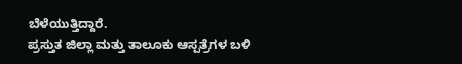ಬೆಳೆಯುತ್ತಿದ್ದಾರೆ.
ಪ್ರಸ್ತುತ ಜಿಲ್ಲಾ ಮತ್ತು ತಾಲೂಕು ಆಸ್ಪತ್ರೆಗಳ ಬಳಿ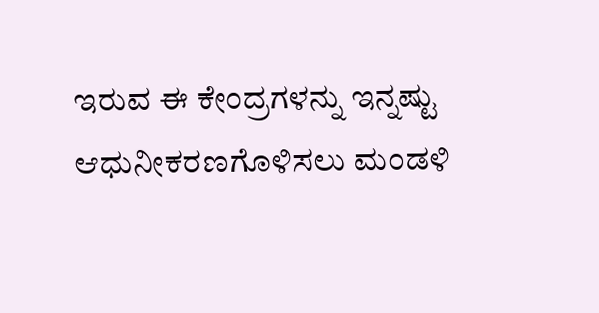ಇರುವ ಈ ಕೇಂದ್ರಗಳನ್ನು ಇನ್ನಷ್ಟು ಆಧುನೀಕರಣಗೊಳಿಸಲು ಮಂಡಳಿ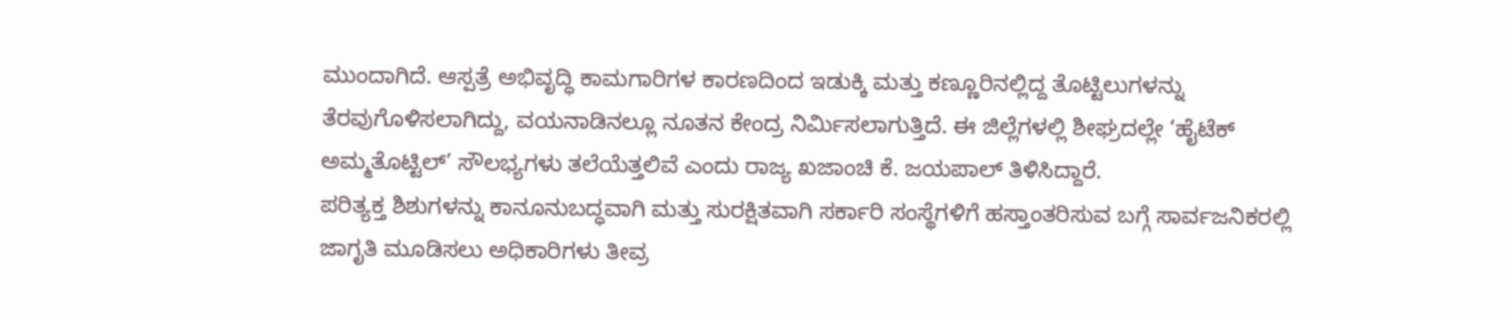ಮುಂದಾಗಿದೆ. ಆಸ್ಪತ್ರೆ ಅಭಿವೃದ್ಧಿ ಕಾಮಗಾರಿಗಳ ಕಾರಣದಿಂದ ಇಡುಕ್ಕಿ ಮತ್ತು ಕಣ್ಣೂರಿನಲ್ಲಿದ್ದ ತೊಟ್ಟಿಲುಗಳನ್ನು ತೆರವುಗೊಳಿಸಲಾಗಿದ್ದು, ವಯನಾಡಿನಲ್ಲೂ ನೂತನ ಕೇಂದ್ರ ನಿರ್ಮಿಸಲಾಗುತ್ತಿದೆ. ಈ ಜಿಲ್ಲೆಗಳಲ್ಲಿ ಶೀಘ್ರದಲ್ಲೇ ‘ಹೈಟೆಕ್ ಅಮ್ಮತೊಟ್ಟಿಲ್’ ಸೌಲಭ್ಯಗಳು ತಲೆಯೆತ್ತಲಿವೆ ಎಂದು ರಾಜ್ಯ ಖಜಾಂಚಿ ಕೆ. ಜಯಪಾಲ್ ತಿಳಿಸಿದ್ದಾರೆ.
ಪರಿತ್ಯಕ್ತ ಶಿಶುಗಳನ್ನು ಕಾನೂನುಬದ್ಧವಾಗಿ ಮತ್ತು ಸುರಕ್ಷಿತವಾಗಿ ಸರ್ಕಾರಿ ಸಂಸ್ಥೆಗಳಿಗೆ ಹಸ್ತಾಂತರಿಸುವ ಬಗ್ಗೆ ಸಾರ್ವಜನಿಕರಲ್ಲಿ ಜಾಗೃತಿ ಮೂಡಿಸಲು ಅಧಿಕಾರಿಗಳು ತೀವ್ರ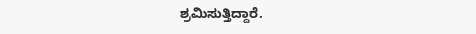ಶ್ರಮಿಸುತ್ತಿದ್ದಾರೆ.